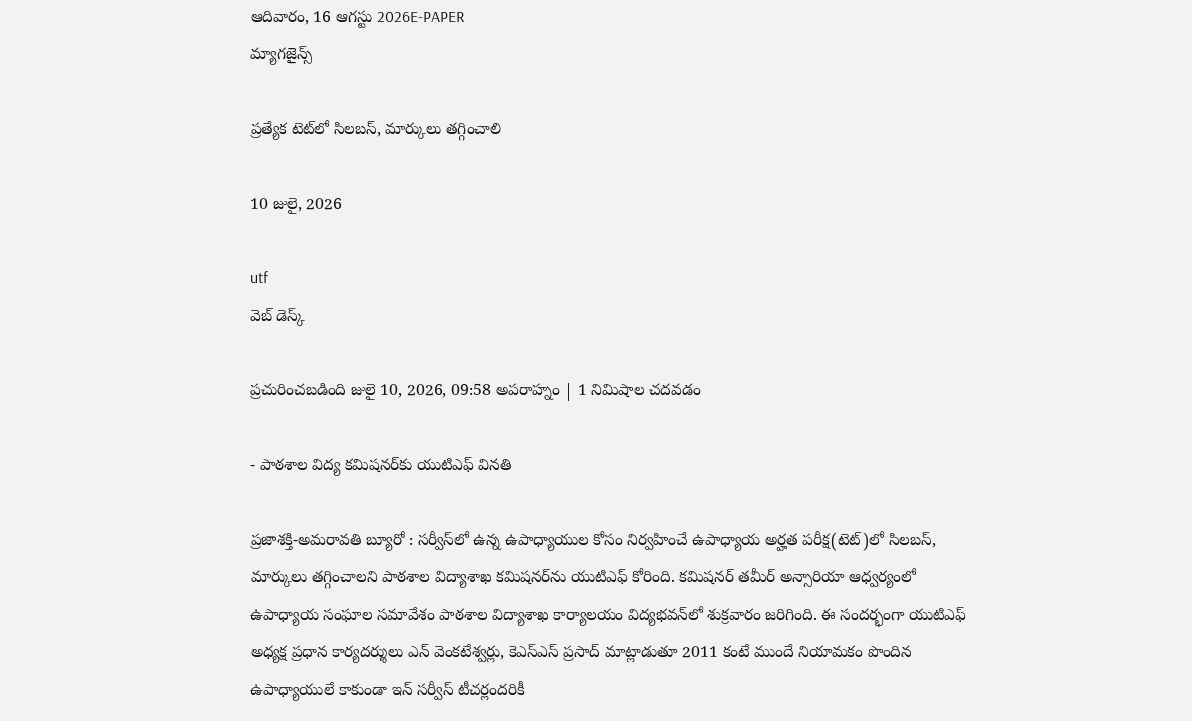ఆదివారం, 16 ఆగస్టు 2026E-PAPER
మ్యాగజైన్స్

ప్రత్యేక టెట్‌లో సిలబస్‌, మార్కులు తగ్గించాలి

10 జులై, 2026

utf
వెబ్ డెస్క్

ప్రచురించబడింది జులై 10, 2026, 09:58 అపరాహ్నం | 1 నిమిషాల చదవడం

- పాఠశాల విద్య కమిషనర్‌‌కు యుటిఎఫ్‌ ‌వినతి

ప్రజాశక్తి-అమరావతి బ్యూరో : సర్వీస్‌‌లో ఉన్న ఉపాధ్యాయుల కోసం నిర్వహించే ఉపాధ్యాయ అర్హత పరీక్ష(టెట్‌)లో సిలబస్‌, మార్కులు తగ్గించాలని పాఠశాల విద్యాశాఖ కమిషనర్‌‌ను యుటిఎఫ్‌ ‌కోరింది. కమిషనర్‌ ‌తమీర్‌ అన్సారియా ఆధ్వర్యంలో ఉపాధ్యాయ సంఘాల సమావేశం పాఠశాల విద్యాశాఖ కార్యాలయం విద్యభవన్‌‌లో శుక్రవారం జరిగింది. ఈ సందర్భంగా యుటిఎఫ్‌ అధ్యక్ష ప్రధాన కార్యదర్శులు ఎన్‌ ‌వెంకటేశ్వర్లు, కెఎస్‌ఎస్‌ ‌ప్రసాద్‌ ‌మాట్లాడుతూ 2011 కంటే ముందే నియామకం పొందిన ఉపాధ్యాయులే కాకుండా ఇన్‌ ‌సర్వీస్‌ ‌టీచర్లందరికీ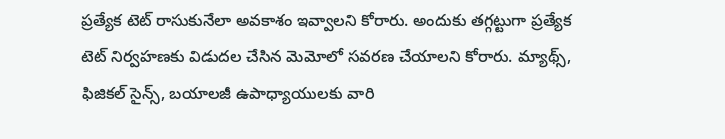ప్రత్యేక టెట్‌ ‌రాసుకునేలా అవకాశం ఇవ్వాలని కోరారు. అందుకు తగ్గట్టుగా ప్రత్యేక టెట్‌ ‌నిర్వహణకు విడుదల చేసిన మెమోలో సవరణ చేయాలని కోరారు. మ్యాథ్స్‌, ఫిజికల్‌ ‌సైన్స్‌, బయాలజీ ఉపాధ్యాయులకు వారి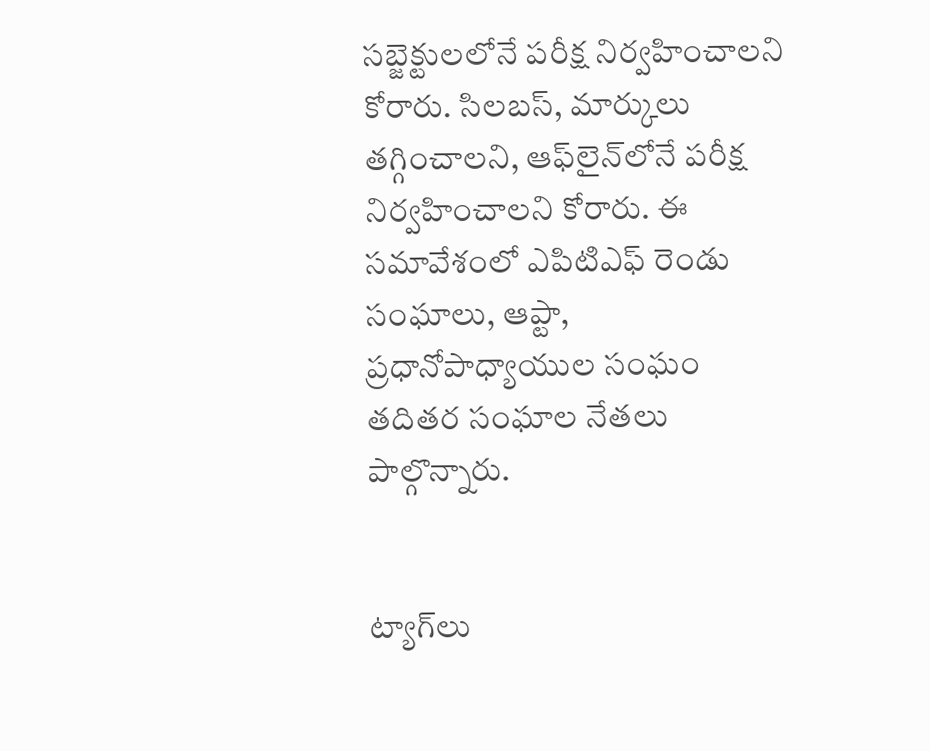సబ్జెక్టులలోనే పరీక్ష నిర్వహించాలని కోరారు. సిలబస్‌, మార్కులు తగ్గించాలని, ఆఫ్‌‌లైన్‌‌లోనే పరీక్ష నిర్వహించాలని కోరారు. ఈ సమావేశంలో ఎపిటిఎఫ్‌ ‌రెండు సంఘాలు, ఆప్టా, ప్రధానోపాధ్యాయుల సంఘం తదితర సంఘాల నేతలు పాల్గొన్నారు.


ట్యాగ్‌లు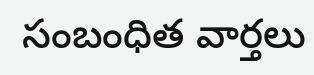సంబంధిత వార్తలు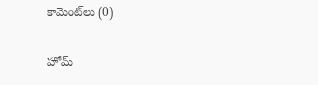కామెంట్‌లు (0)

హోమ్